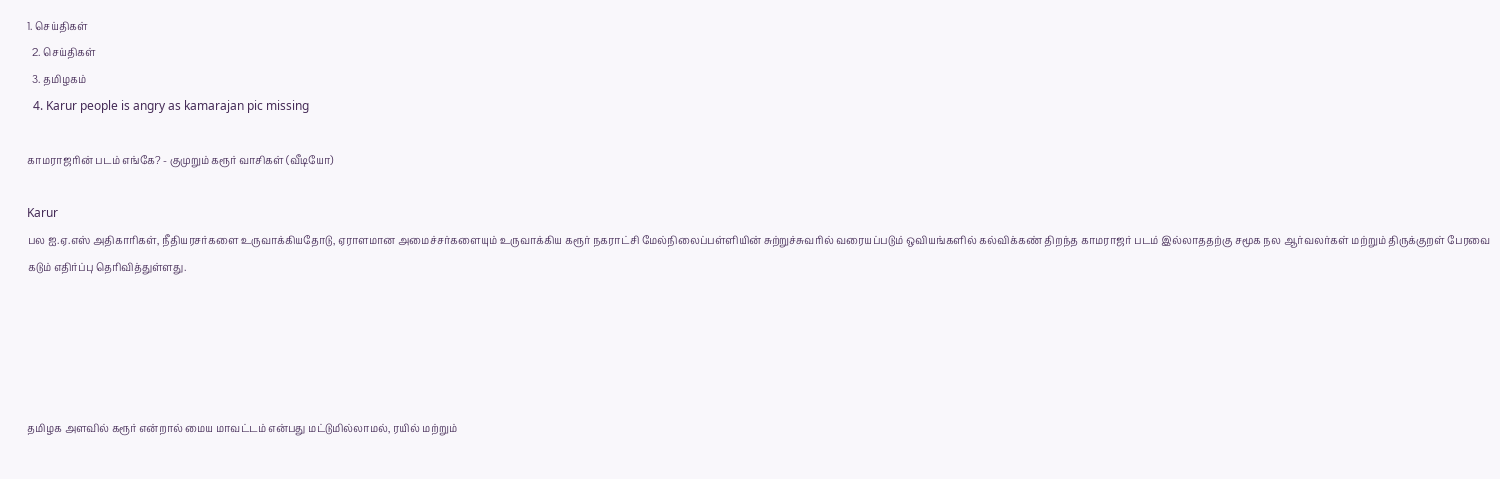1. செய்திகள்
  2. செய்திகள்
  3. த‌மிழக‌ம்
  4. Karur people is angry as kamarajan pic missing

காமராஜரின் படம் எங்கே? - குமுறும் கரூர் வாசிகள் (வீடியோ)

Karur
பல ஐ.ஏ.எஸ் அதிகாரிகள், நீதியரசர்களை உருவாக்கியதோடு, ஏராளமான அமைச்சர்களையும் உருவாக்கிய கரூர் நகராட்சி மேல்நிலைப்பள்ளியின் சுற்றுச்சுவரில் வரையப்படும் ஒவியங்களில் கல்விக்கண் திறந்த காமராஜர் படம் இல்லாததற்கு சமூக நல ஆர்வலர்கள் மற்றும் திருக்குறள் பேரவை கடும் எதிர்ப்பு தெரிவித்துள்ளது.





தமிழக அளவில் கரூர் என்றால் மைய மாவட்டம் என்பது மட்டுமில்லாமல், ரயில் மற்றும்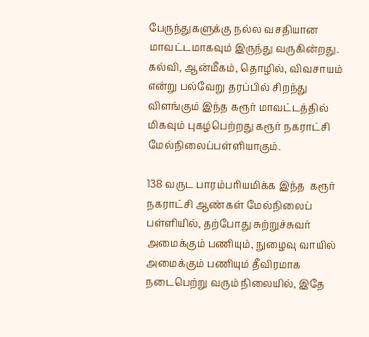பேருந்துகளுக்கு நல்ல வசதியான மாவட்டமாகவும் இருந்து வருகின்றது. கல்வி, ஆன்மீகம், தொழில், விவசாயம் என்று பல்வேறு தரப்பில் சிறந்து விளங்கும் இந்த கரூர் மாவட்டத்தில் மிகவும் புகழ்பெற்றது கரூர் நகராட்சி மேல்நிலைப்பள்ளியாகும்.

138 வருட பாரம்பரியமிக்க இந்த  கரூர் நகராட்சி ஆண்கள் மேல்நிலைப் பள்ளியில், தற்போது சுற்றுச்சுவர் அமைக்கும் பணியும், நுழைவு வாயில் அமைக்கும் பணியும் தீவிரமாக நடைபெற்று வரும் நிலையில், இதே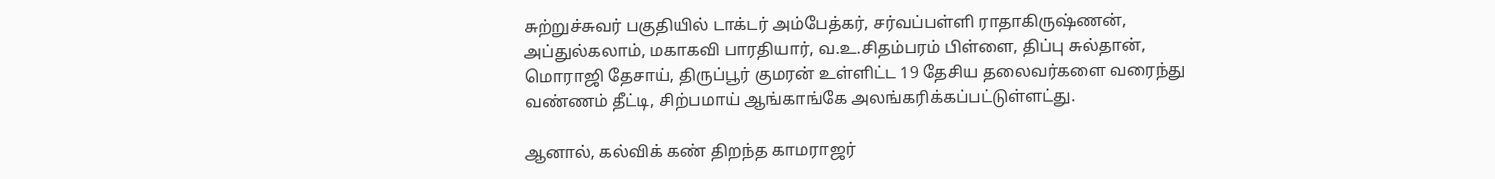சுற்றுச்சுவர் பகுதியில் டாக்டர் அம்பேத்கர், சர்வப்பள்ளி ராதாகிருஷ்ணன், அப்துல்கலாம், மகாகவி பாரதியார், வ.உ.சிதம்பரம் பிள்ளை, திப்பு சுல்தான், மொராஜி தேசாய், திருப்பூர் குமரன் உள்ளிட்ட 19 தேசிய தலைவர்களை வரைந்து வண்ணம் தீட்டி, சிற்பமாய் ஆங்காங்கே அலங்கரிக்கப்பட்டுள்ளட்து.

ஆனால், கல்விக் கண் திறந்த காமராஜர்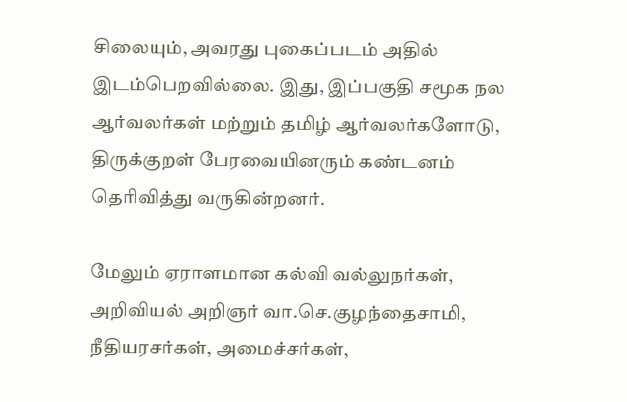சிலையும், அவரது புகைப்படம் அதில் இடம்பெறவில்லை. இது, இப்பகுதி சமூக நல ஆர்வலர்கள் மற்றும் தமிழ் ஆர்வலர்களோடு, திருக்குறள் பேரவையினரும் கண்டனம் தெரிவித்து வருகின்றனர்.

மேலும் ஏராளமான கல்வி வல்லுநர்கள், அறிவியல் அறிஞர் வா.செ.குழந்தைசாமி, நீதியரசர்கள், அமைச்சர்கள்,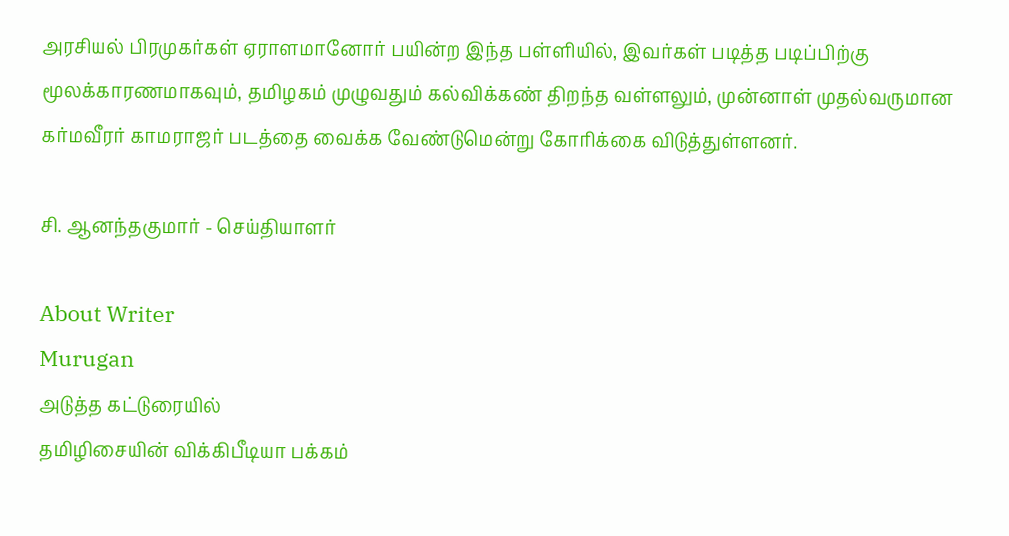அரசியல் பிரமுகர்கள் ஏராளமானோர் பயின்ற இந்த பள்ளியில், இவர்கள் படித்த படிப்பிற்கு மூலக்காரணமாகவும், தமிழகம் முழுவதும் கல்விக்கண் திறந்த வள்ளலும், முன்னாள் முதல்வருமான கர்மவீரர் காமராஜர் படத்தை வைக்க வேண்டுமென்று கோரிக்கை விடுத்துள்ளனர்.

சி. ஆனந்தகுமார் - செய்தியாளர்

About Writer
Murugan
அடுத்த கட்டுரையில்
தமிழிசையின் விக்கிபீடியா பக்கம்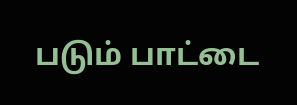படும் பாட்டை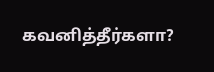கவனித்தீர்களா?